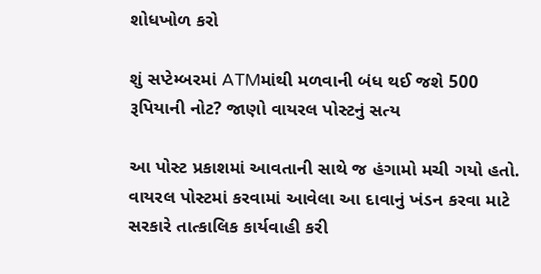શોધખોળ કરો

શું સપ્ટેમ્બરમાં ATMમાંથી મળવાની બંધ થઈ જશે 500 રૂપિયાની નોટ? જાણો વાયરલ પોસ્ટનું સત્ય

આ પોસ્ટ પ્રકાશમાં આવતાની સાથે જ હંગામો મચી ગયો હતો. વાયરલ પોસ્ટમાં કરવામાં આવેલા આ દાવાનું ખંડન કરવા માટે સરકારે તાત્કાલિક કાર્યવાહી કરી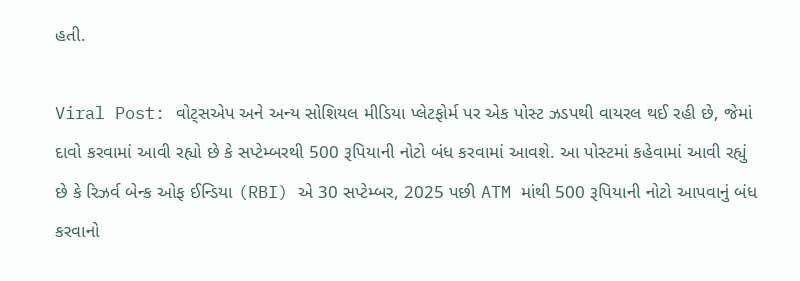હતી.

Viral Post: વોટ્સએપ અને અન્ય સોશિયલ મીડિયા પ્લેટફોર્મ પર એક પોસ્ટ ઝડપથી વાયરલ થઈ રહી છે, જેમાં દાવો કરવામાં આવી રહ્યો છે કે સપ્ટેમ્બરથી 500 રૂપિયાની નોટો બંધ કરવામાં આવશે. આ પોસ્ટમાં કહેવામાં આવી રહ્યું છે કે રિઝર્વ બેન્ક ઓફ ઈન્ડિયા (RBI) એ 30 સપ્ટેમ્બર, 2025 પછી ATM માંથી 500 રૂપિયાની નોટો આપવાનું બંધ કરવાનો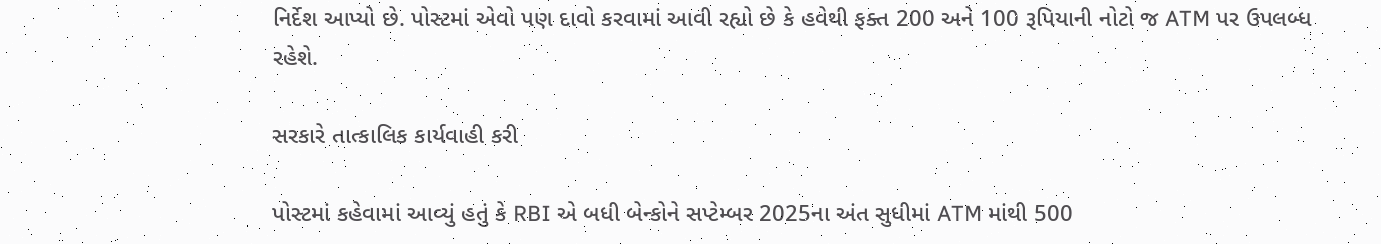નિર્દેશ આપ્યો છે. પોસ્ટમાં એવો પણ દાવો કરવામાં આવી રહ્યો છે કે હવેથી ફક્ત 200 અને 100 રૂપિયાની નોટો જ ATM પર ઉપલબ્ધ રહેશે.

સરકારે તાત્કાલિક કાર્યવાહી કરી

પોસ્ટમાં કહેવામાં આવ્યું હતું કે RBI એ બધી બેન્કોને સપ્ટેમ્બર 2025ના અંત સુધીમાં ATM માંથી 500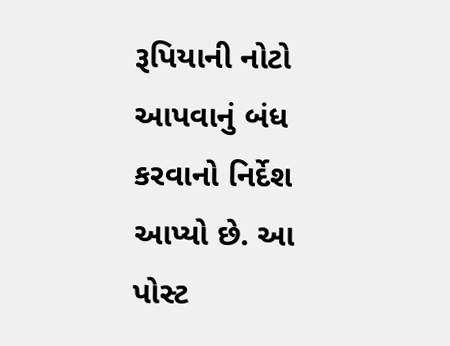રૂપિયાની નોટો આપવાનું બંધ કરવાનો નિર્દેશ આપ્યો છે. આ પોસ્ટ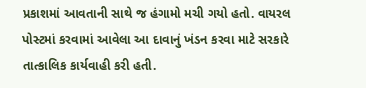પ્રકાશમાં આવતાની સાથે જ હંગામો મચી ગયો હતો. વાયરલ પોસ્ટમાં કરવામાં આવેલા આ દાવાનું ખંડન કરવા માટે સરકારે તાત્કાલિક કાર્યવાહી કરી હતી.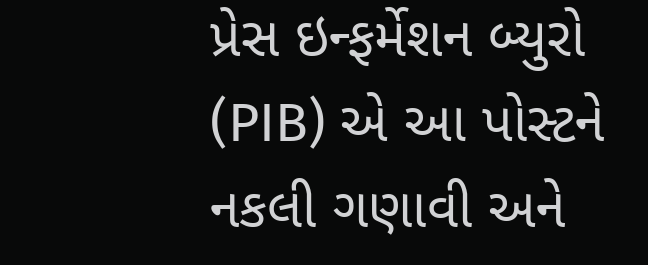પ્રેસ ઇન્ફર્મેશન બ્યુરો (PIB) એ આ પોસ્ટને નકલી ગણાવી અને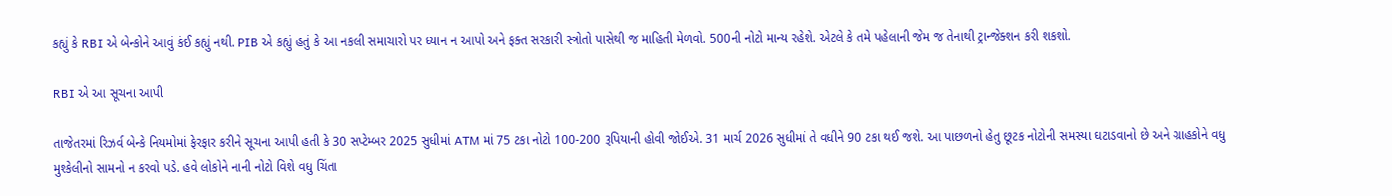કહ્યું કે RBI એ બેન્કોને આવું કંઈ કહ્યું નથી. PIB એ કહ્યું હતું કે આ નકલી સમાચારો પર ધ્યાન ન આપો અને ફક્ત સરકારી સ્ત્રોતો પાસેથી જ માહિતી મેળવો. 500ની નોટો માન્ય રહેશે. એટલે કે તમે પહેલાની જેમ જ તેનાથી ટ્રાન્જેક્શન કરી શકશો.

RBI એ આ સૂચના આપી

તાજેતરમાં રિઝર્વ બેન્કે નિયમોમાં ફેરફાર કરીને સૂચના આપી હતી કે 30 સપ્ટેમ્બર 2025 સુધીમાં ATM માં 75 ટકા નોટો 100-200 રૂપિયાની હોવી જોઈએ. 31 માર્ચ 2026 સુધીમાં તે વધીને 90 ટકા થઈ જશે. આ પાછળનો હેતુ છૂટક નોટોની સમસ્યા ઘટાડવાનો છે અને ગ્રાહકોને વધુ મુશ્કેલીનો સામનો ન કરવો પડે. હવે લોકોને નાની નોટો વિશે વધુ ચિંતા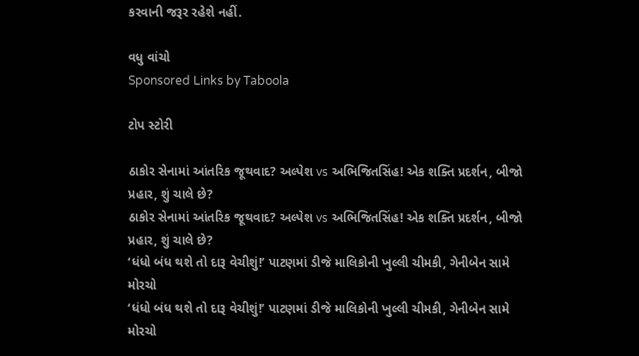કરવાની જરૂર રહેશે નહીં.

વધુ વાંચો
Sponsored Links by Taboola

ટોપ સ્ટોરી

ઠાકોર સેનામાં આંતરિક જૂથવાદ? અલ્પેશ vs અભિજિતસિંહ! એક શક્તિ પ્રદર્શન, બીજો પ્રહાર, શું ચાલે છે?
ઠાકોર સેનામાં આંતરિક જૂથવાદ? અલ્પેશ vs અભિજિતસિંહ! એક શક્તિ પ્રદર્શન, બીજો પ્રહાર, શું ચાલે છે?
‘ધંધો બંધ થશે તો દારૂ વેચીશું!’ પાટણમાં ડીજે માલિકોની ખુલ્લી ચીમકી, ગેનીબેન સામે મોરચો
‘ધંધો બંધ થશે તો દારૂ વેચીશું!’ પાટણમાં ડીજે માલિકોની ખુલ્લી ચીમકી, ગેનીબેન સામે મોરચો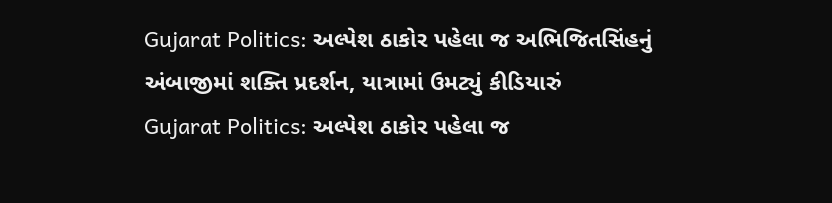Gujarat Politics: અલ્પેશ ઠાકોર પહેલા જ અભિજિતસિંહનું અંબાજીમાં શક્તિ પ્રદર્શન, યાત્રામાં ઉમટ્યું કીડિયારું
Gujarat Politics: અલ્પેશ ઠાકોર પહેલા જ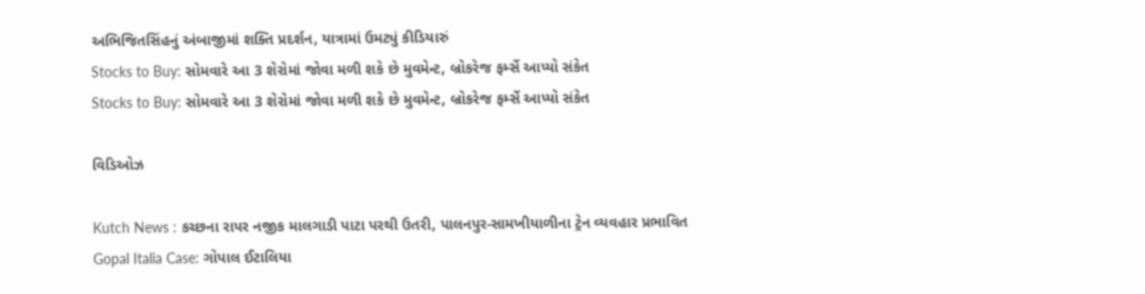અભિજિતસિંહનું અંબાજીમાં શક્તિ પ્રદર્શન, યાત્રામાં ઉમટ્યું કીડિયારું
Stocks to Buy: સોમવારે આ 3 શેરોમાં જોવા મળી શકે છે મુવમેન્ટ, બ્રોકરેજ ફર્મ્સે આપ્યો સંકેત
Stocks to Buy: સોમવારે આ 3 શેરોમાં જોવા મળી શકે છે મુવમેન્ટ, બ્રોકરેજ ફર્મ્સે આપ્યો સંકેત

વિડિઓઝ

Kutch News : કચ્છના રાપર નજીક માલગાડી પાટા પરથી ઉતરી, પાલનપુર-સામખીયાળીના ટ્રેન વ્યવહાર પ્રભાવિત
Gopal Italia Case: ગોપાલ ઈટાલિયા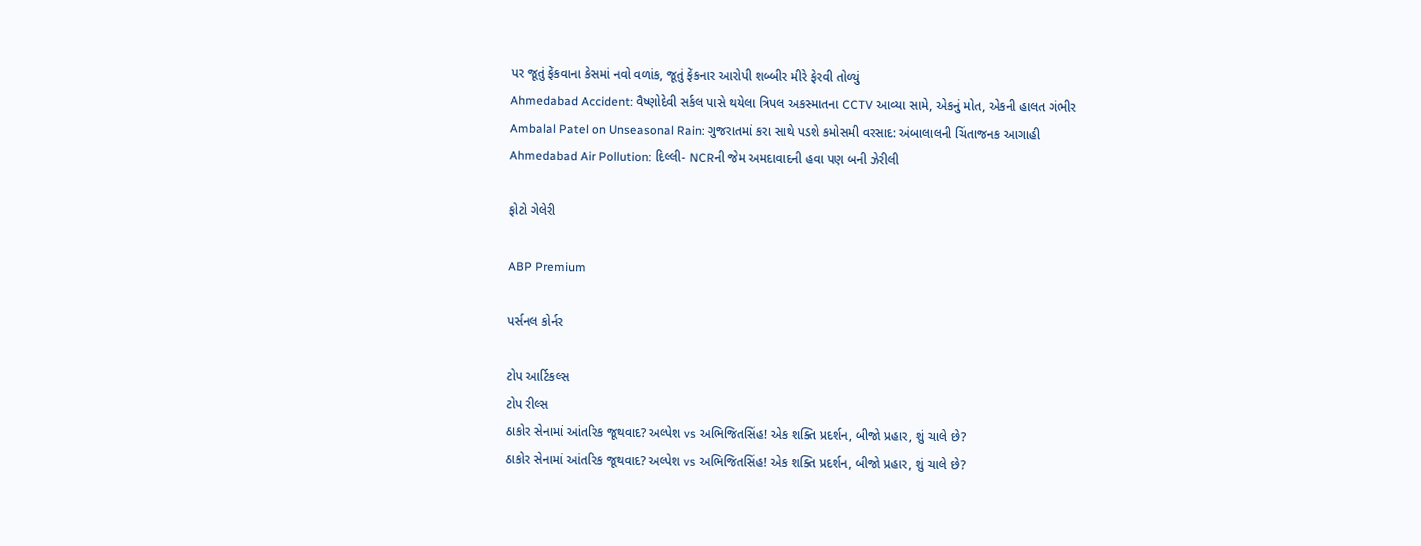પર જૂતું ફેંકવાના કેસમાં નવો વળાંક, જૂતું ફેંકનાર આરોપી શબ્બીર મીરે ફેરવી તોળ્યું
Ahmedabad Accident: વૈષ્ણોદેવી સર્કલ પાસે થયેલા ત્રિપલ અકસ્માતના CCTV આવ્યા સામે, એકનું મોત, એકની હાલત ગંભીર
Ambalal Patel on Unseasonal Rain: ગુજરાતમાં કરા સાથે પડશે કમોસમી વરસાદ: અંબાલાલની ચિંતાજનક આગાહી
Ahmedabad Air Pollution: દિલ્લી- NCRની જેમ અમદાવાદની હવા પણ બની ઝેરીલી

ફોટો ગેલેરી

ABP Premium

પર્સનલ કોર્નર

ટોપ આર્ટિકલ્સ
ટોપ રીલ્સ
ઠાકોર સેનામાં આંતરિક જૂથવાદ? અલ્પેશ vs અભિજિતસિંહ! એક શક્તિ પ્રદર્શન, બીજો પ્રહાર, શું ચાલે છે?
ઠાકોર સેનામાં આંતરિક જૂથવાદ? અલ્પેશ vs અભિજિતસિંહ! એક શક્તિ પ્રદર્શન, બીજો પ્રહાર, શું ચાલે છે?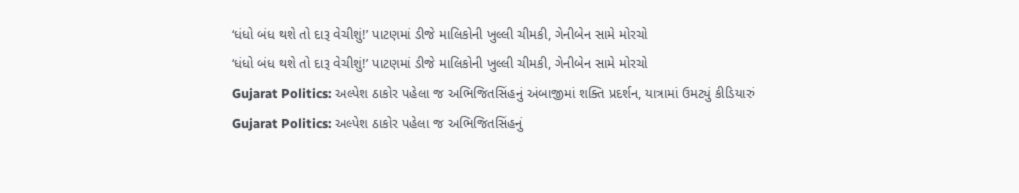‘ધંધો બંધ થશે તો દારૂ વેચીશું!’ પાટણમાં ડીજે માલિકોની ખુલ્લી ચીમકી, ગેનીબેન સામે મોરચો
‘ધંધો બંધ થશે તો દારૂ વેચીશું!’ પાટણમાં ડીજે માલિકોની ખુલ્લી ચીમકી, ગેનીબેન સામે મોરચો
Gujarat Politics: અલ્પેશ ઠાકોર પહેલા જ અભિજિતસિંહનું અંબાજીમાં શક્તિ પ્રદર્શન, યાત્રામાં ઉમટ્યું કીડિયારું
Gujarat Politics: અલ્પેશ ઠાકોર પહેલા જ અભિજિતસિંહનું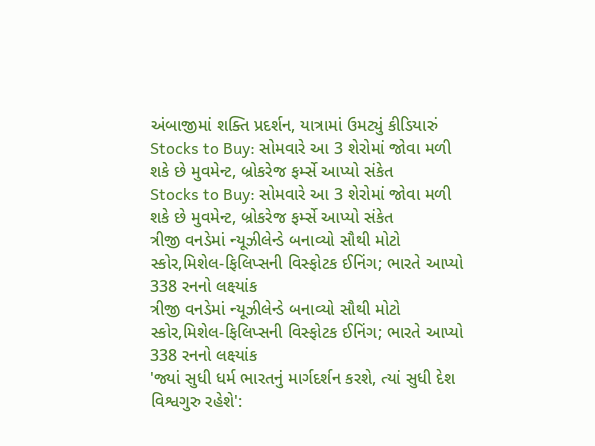અંબાજીમાં શક્તિ પ્રદર્શન, યાત્રામાં ઉમટ્યું કીડિયારું
Stocks to Buy: સોમવારે આ 3 શેરોમાં જોવા મળી શકે છે મુવમેન્ટ, બ્રોકરેજ ફર્મ્સે આપ્યો સંકેત
Stocks to Buy: સોમવારે આ 3 શેરોમાં જોવા મળી શકે છે મુવમેન્ટ, બ્રોકરેજ ફર્મ્સે આપ્યો સંકેત
ત્રીજી વનડેમાં ન્યૂઝીલેન્ડે બનાવ્યો સૌથી મોટો સ્કોર,મિશેલ-ફિલિપ્સની વિસ્ફોટક ઈનિંગ; ભારતે આપ્યો 338 રનનો લક્ષ્યાંક
ત્રીજી વનડેમાં ન્યૂઝીલેન્ડે બનાવ્યો સૌથી મોટો સ્કોર,મિશેલ-ફિલિપ્સની વિસ્ફોટક ઈનિંગ; ભારતે આપ્યો 338 રનનો લક્ષ્યાંક
'જ્યાં સુધી ધર્મ ભારતનું માર્ગદર્શન કરશે, ત્યાં સુધી દેશ વિશ્વગુરુ રહેશે':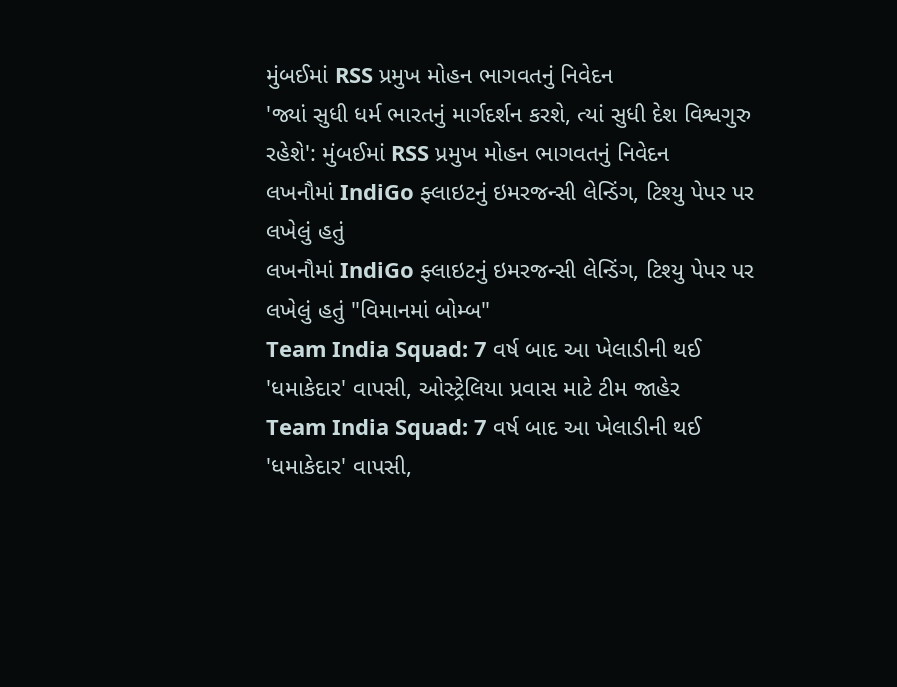મુંબઈમાં RSS પ્રમુખ મોહન ભાગવતનું નિવેદન
'જ્યાં સુધી ધર્મ ભારતનું માર્ગદર્શન કરશે, ત્યાં સુધી દેશ વિશ્વગુરુ રહેશે': મુંબઈમાં RSS પ્રમુખ મોહન ભાગવતનું નિવેદન
લખનૌમાં IndiGo ફ્લાઇટનું ઇમરજન્સી લેન્ડિંગ, ટિશ્યુ પેપર પર લખેલું હતું
લખનૌમાં IndiGo ફ્લાઇટનું ઇમરજન્સી લેન્ડિંગ, ટિશ્યુ પેપર પર લખેલું હતું "વિમાનમાં બોમ્બ"
Team India Squad: 7 વર્ષ બાદ આ ખેલાડીની થઈ 'ધમાકેદાર' વાપસી, ઓસ્ટ્રેલિયા પ્રવાસ માટે ટીમ જાહેર
Team India Squad: 7 વર્ષ બાદ આ ખેલાડીની થઈ 'ધમાકેદાર' વાપસી,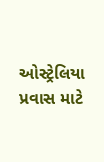ઓસ્ટ્રેલિયા પ્રવાસ માટે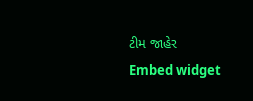ટીમ જાહેર
Embed widget